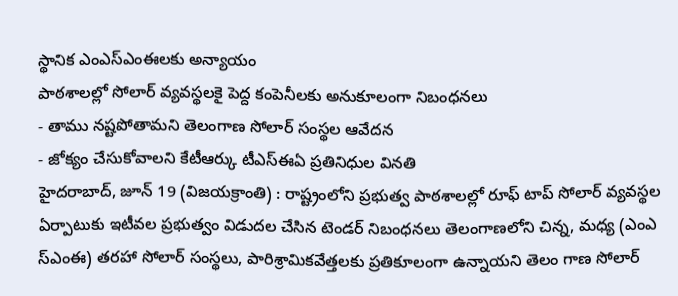స్థానిక ఎంఎస్ఎంఈలకు అన్యాయం
పాఠశాలల్లో సోలార్ వ్యవస్థలకై పెద్ద కంపెనీలకు అనుకూలంగా నిబంధనలు
- తాము నష్టపోతామని తెలంగాణ సోలార్ సంస్థల ఆవేదన
- జోక్యం చేసుకోవాలని కేటీఆర్కు టీఎస్ఈఏ ప్రతినిధుల వినతి
హైదరాబాద్, జూన్ 19 (విజయక్రాంతి) : రాష్ట్రంలోని ప్రభుత్వ పాఠశాలల్లో రూఫ్ టాప్ సోలార్ వ్యవస్థల ఏర్పాటుకు ఇటీవల ప్రభుత్వం విడుదల చేసిన టెండర్ నిబంధనలు తెలంగాణలోని చిన్న, మధ్య (ఎంఎ స్ఎంఈ) తరహా సోలార్ సంస్థలు, పారిశ్రామికవేత్తలకు ప్రతికూలంగా ఉన్నాయని తెలం గాణ సోలార్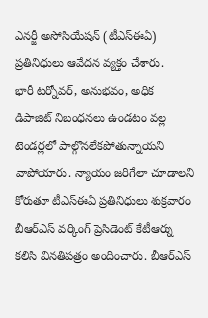ఎనర్జీ అసోసియేషన్ (టీఎస్ఈఏ) ప్రతినిధులు ఆవేదన వ్యక్తం చేశారు.
భారీ టర్నోవర్, అనుభవం, అధిక డిపాజిట్ నిబంధనలు ఉండటం వల్ల టెండర్లలో పాల్గొనలేకపోతున్నాయని వాపోయారు. న్యాయం జరిగేలా చూడాలని కోరుతూ టీఎస్ఈఏ ప్రతినిధులు శుక్రవారం బీఆర్ఎస్ వర్కింగ్ ప్రెసిడెంట్ కేటీఆర్ను కలిసి వినతిపత్రం అందించారు. బీఆర్ఎస్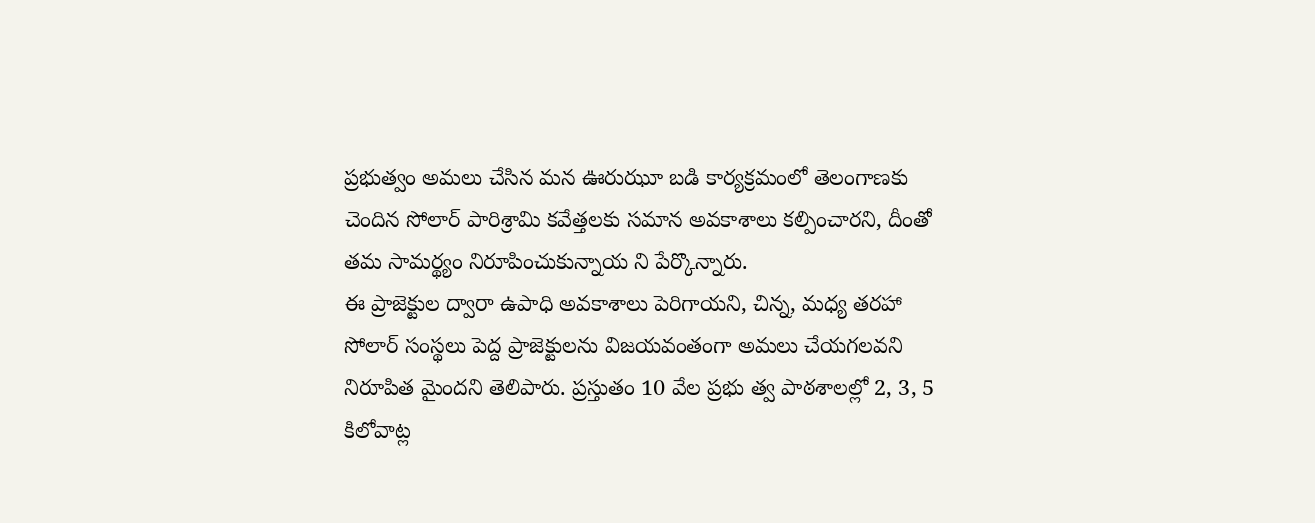ప్రభుత్వం అమలు చేసిన మన ఊరుఝూ బడి కార్యక్రమంలో తెలంగాణకు చెందిన సోలార్ పారిశ్రామి కవేత్తలకు సమాన అవకాశాలు కల్పించారని, దీంతో తమ సామర్థ్యం నిరూపించుకున్నాయ ని పేర్కొన్నారు.
ఈ ప్రాజెక్టుల ద్వారా ఉపాధి అవకాశాలు పెరిగాయని, చిన్న, మధ్య తరహా సోలార్ సంస్థలు పెద్ద ప్రాజెక్టులను విజయవంతంగా అమలు చేయగలవని నిరూపిత మైందని తెలిపారు. ప్రస్తుతం 10 వేల ప్రభు త్వ పాఠశాలల్లో 2, 3, 5 కిలోవాట్ల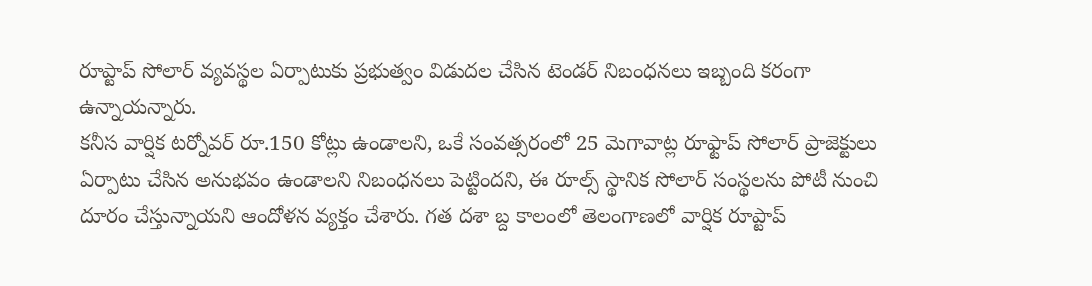రూప్టాప్ సోలార్ వ్యవస్థల ఏర్పాటుకు ప్రభుత్వం విడుదల చేసిన టెండర్ నిబంధనలు ఇబ్బంది కరంగా ఉన్నాయన్నారు.
కనీస వార్షిక టర్నోవర్ రూ.150 కోట్లు ఉండాలని, ఒకే సంవత్సరంలో 25 మెగావాట్ల రూఫ్టాప్ సోలార్ ప్రాజెక్టులు ఏర్పాటు చేసిన అనుభవం ఉండాలని నిబంధనలు పెట్టిందని, ఈ రూల్స్ స్థానిక సోలార్ సంస్థలను పోటీ నుంచి దూరం చేస్తున్నాయని ఆందోళన వ్యక్తం చేశారు. గత దశా బ్ద కాలంలో తెలంగాణలో వార్షిక రూప్టాప్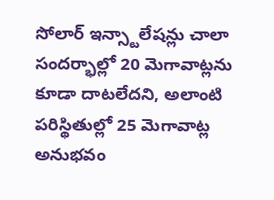సోలార్ ఇన్స్టాలేషన్లు చాలా సందర్భాల్లో 20 మెగావాట్లను కూడా దాటలేదని, అలాంటి పరిస్థితుల్లో 25 మెగావాట్ల అనుభవం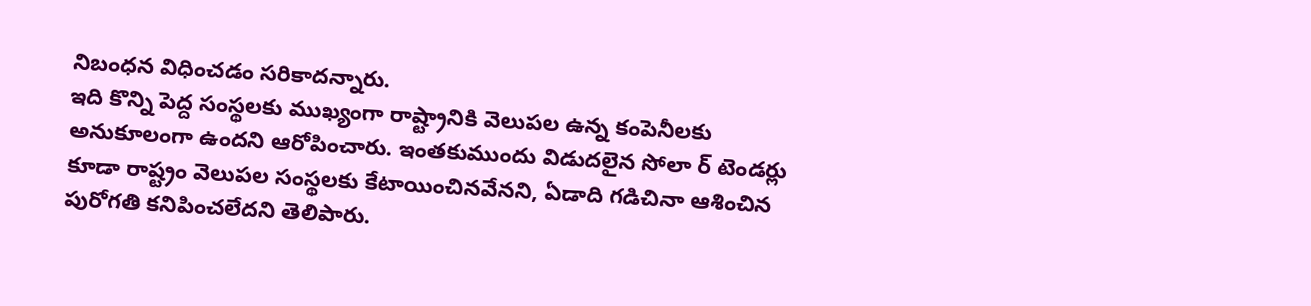నిబంధన విధించడం సరికాదన్నారు.
ఇది కొన్ని పెద్ద సంస్థలకు ముఖ్యంగా రాష్ట్రానికి వెలుపల ఉన్న కంపెనీలకు అనుకూలంగా ఉందని ఆరోపించారు. ఇంతకుముందు విడుదలైన సోలా ర్ టెండర్లు కూడా రాష్ట్రం వెలుపల సంస్థలకు కేటాయించినవేనని, ఏడాది గడిచినా ఆశించిన పురోగతి కనిపించలేదని తెలిపారు.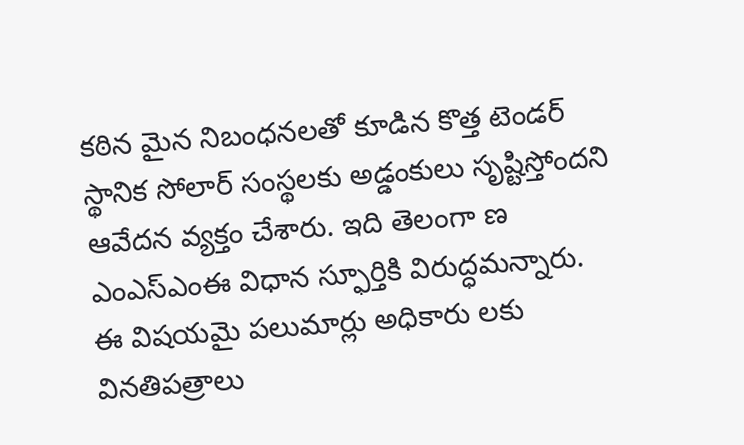కఠిన మైన నిబంధనలతో కూడిన కొత్త టెండర్ స్థానిక సోలార్ సంస్థలకు అడ్డంకులు సృష్టిస్తోందని ఆవేదన వ్యక్తం చేశారు. ఇది తెలంగా ణ ఎంఎస్ఎంఈ విధాన స్ఫూర్తికి విరుద్ధమన్నారు.
ఈ విషయమై పలుమార్లు అధికారు లకు వినతిపత్రాలు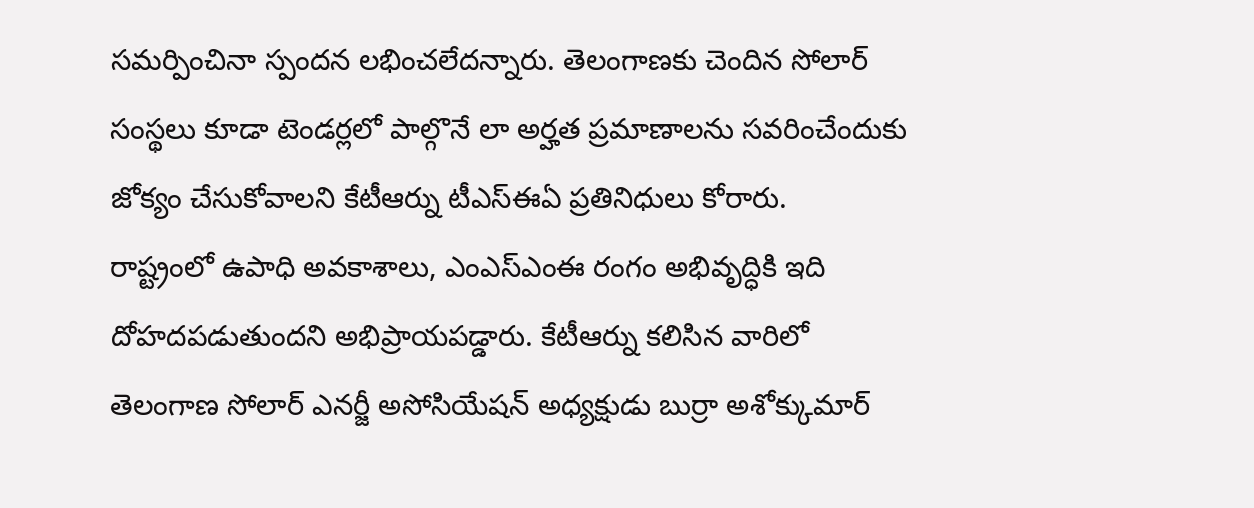సమర్పించినా స్పందన లభించలేదన్నారు. తెలంగాణకు చెందిన సోలార్ సంస్థలు కూడా టెండర్లలో పాల్గొనే లా అర్హత ప్రమాణాలను సవరించేందుకు జోక్యం చేసుకోవాలని కేటీఆర్ను టీఎస్ఈఏ ప్రతినిధులు కోరారు.
రాష్ట్రంలో ఉపాధి అవకాశాలు, ఎంఎస్ఎంఈ రంగం అభివృద్ధికి ఇది దోహదపడుతుందని అభిప్రాయపడ్డారు. కేటీఆర్ను కలిసిన వారిలో తెలంగాణ సోలార్ ఎనర్జీ అసోసియేషన్ అధ్యక్షుడు బుర్రా అశోక్కుమార్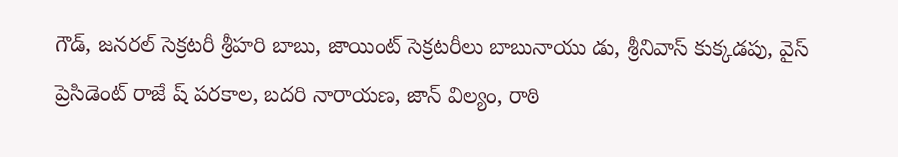గౌడ్, జనరల్ సెక్రటరీ శ్రీహరి బాబు, జాయింట్ సెక్రటరీలు బాబునాయు డు, శ్రీనివాస్ కుక్కడపు, వైస్ ప్రెసిడెంట్ రాజే ష్ పరకాల, బదరి నారాయణ, జాన్ విల్యం, రాఠి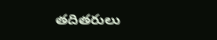తదితరులు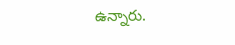ఉన్నారు.